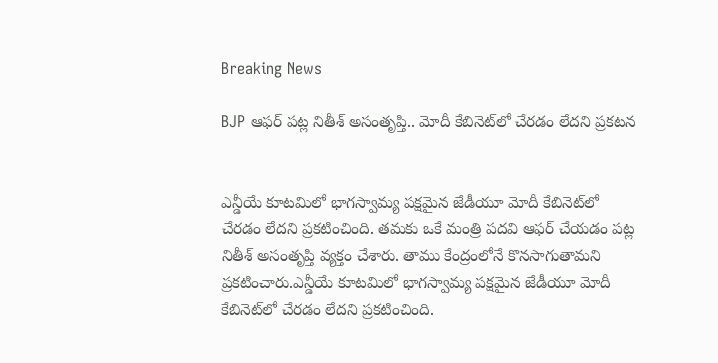Breaking News

BJP ఆఫర్‌‌ పట్ల నితీశ్‌ అసంతృప్తి.. మోదీ కేబినెట్‌‌లో చేరడం లేదని ప్రకటన


ఎన్డీయే కూటమిలో భాగస్వామ్య పక్షమైన జేడీయూ మోదీ కేబినెట్‌లో చేరడం లేదని ప్రకటించింది. తమకు ఒకే మంత్రి పదవి ఆఫర్ చేయడం పట్ల నితీశ్ అసంతృప్తి వ్యక్తం చేశారు. తాము కేంద్రంలోనే కొనసాగుతామని ప్రకటించారు.ఎన్డీయే కూటమిలో భాగస్వామ్య పక్షమైన జేడీయూ మోదీ కేబినెట్‌లో చేరడం లేదని ప్రకటించింది.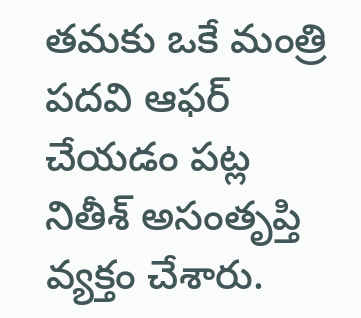తమకు ఒకే మంత్రి పదవి ఆఫర్ చేయడం పట్ల నితీశ్ అసంతృప్తి వ్యక్తం చేశారు.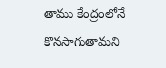తాము కేంద్రంలోనే కొనసాగుతామని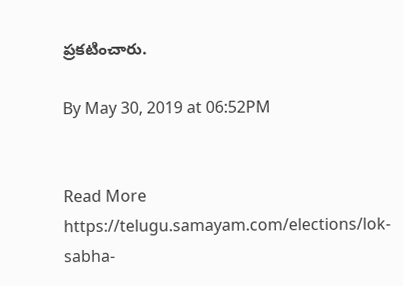ప్రకటించారు.

By May 30, 2019 at 06:52PM


Read More https://telugu.samayam.com/elections/lok-sabha-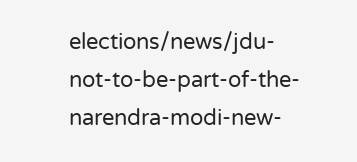elections/news/jdu-not-to-be-part-of-the-narendra-modi-new-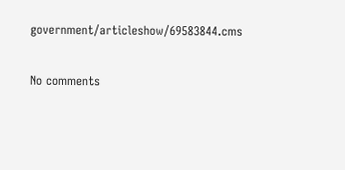government/articleshow/69583844.cms

No comments